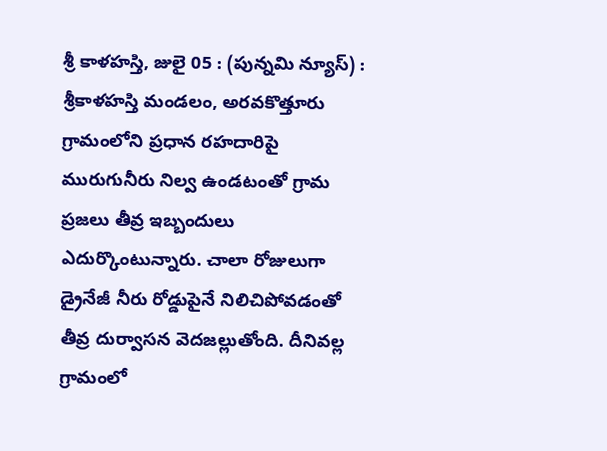శ్రీ కాళహస్తి, జులై 05 : (పున్నమి న్యూస్) : శ్రీకాళహస్తి మండలం, అరవకొత్తూరు గ్రామంలోని ప్రధాన రహదారిపై మురుగునీరు నిల్వ ఉండటంతో గ్రామ ప్రజలు తీవ్ర ఇబ్బందులు ఎదుర్కొంటున్నారు. చాలా రోజులుగా డ్రైనేజీ నీరు రోడ్డుపైనే నిలిచిపోవడంతో తీవ్ర దుర్వాసన వెదజల్లుతోంది. దీనివల్ల గ్రామంలో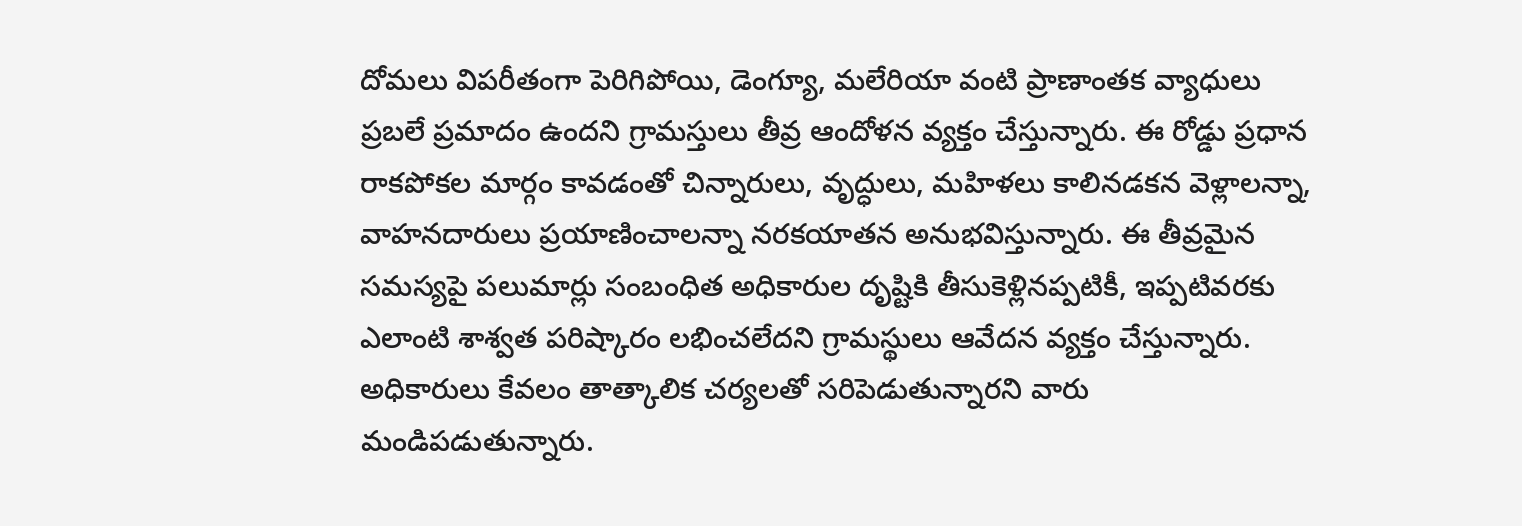దోమలు విపరీతంగా పెరిగిపోయి, డెంగ్యూ, మలేరియా వంటి ప్రాణాంతక వ్యాధులు ప్రబలే ప్రమాదం ఉందని గ్రామస్తులు తీవ్ర ఆందోళన వ్యక్తం చేస్తున్నారు. ఈ రోడ్డు ప్రధాన రాకపోకల మార్గం కావడంతో చిన్నారులు, వృద్ధులు, మహిళలు కాలినడకన వెళ్లాలన్నా, వాహనదారులు ప్రయాణించాలన్నా నరకయాతన అనుభవిస్తున్నారు. ఈ తీవ్రమైన సమస్యపై పలుమార్లు సంబంధిత అధికారుల దృష్టికి తీసుకెళ్లినప్పటికీ, ఇప్పటివరకు ఎలాంటి శాశ్వత పరిష్కారం లభించలేదని గ్రామస్థులు ఆవేదన వ్యక్తం చేస్తున్నారు. అధికారులు కేవలం తాత్కాలిక చర్యలతో సరిపెడుతున్నారని వారు మండిపడుతున్నారు.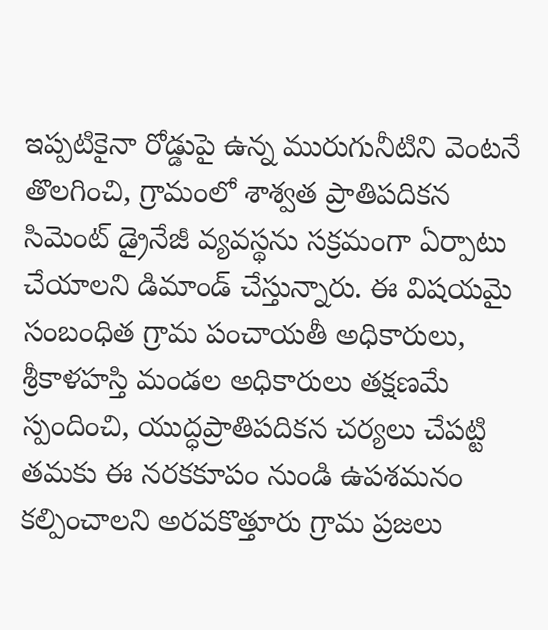ఇప్పటికైనా రోడ్డుపై ఉన్న మురుగునీటిని వెంటనే తొలగించి, గ్రామంలో శాశ్వత ప్రాతిపదికన సిమెంట్ డ్రైనేజీ వ్యవస్థను సక్రమంగా ఏర్పాటు చేయాలని డిమాండ్ చేస్తున్నారు. ఈ విషయమై సంబంధిత గ్రామ పంచాయతీ అధికారులు, శ్రీకాళహస్తి మండల అధికారులు తక్షణమే స్పందించి, యుద్ధప్రాతిపదికన చర్యలు చేపట్టి తమకు ఈ నరకకూపం నుండి ఉపశమనం కల్పించాలని అరవకొత్తూరు గ్రామ ప్రజలు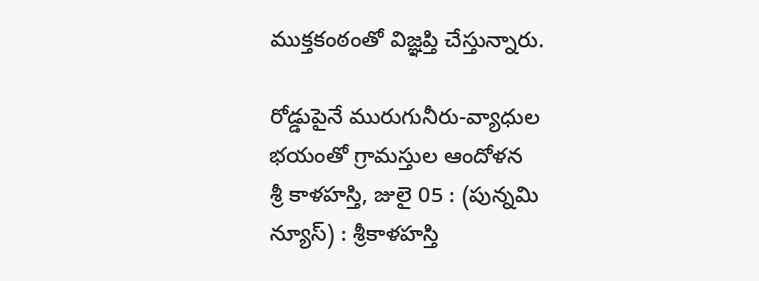ముక్తకంఠంతో విజ్ఞప్తి చేస్తున్నారు.

రోడ్డుపైనే మురుగునీరు-వ్యాధుల భయంతో గ్రామస్తుల ఆందోళన
శ్రీ కాళహస్తి, జులై 05 : (పున్నమి న్యూస్) : శ్రీకాళహస్తి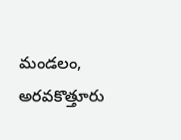మండలం, అరవకొత్తూరు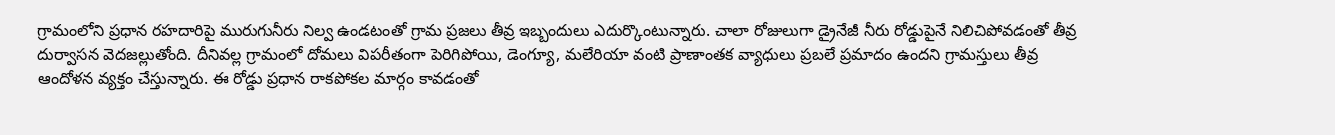గ్రామంలోని ప్రధాన రహదారిపై మురుగునీరు నిల్వ ఉండటంతో గ్రామ ప్రజలు తీవ్ర ఇబ్బందులు ఎదుర్కొంటున్నారు. చాలా రోజులుగా డ్రైనేజీ నీరు రోడ్డుపైనే నిలిచిపోవడంతో తీవ్ర దుర్వాసన వెదజల్లుతోంది. దీనివల్ల గ్రామంలో దోమలు విపరీతంగా పెరిగిపోయి, డెంగ్యూ, మలేరియా వంటి ప్రాణాంతక వ్యాధులు ప్రబలే ప్రమాదం ఉందని గ్రామస్తులు తీవ్ర ఆందోళన వ్యక్తం చేస్తున్నారు. ఈ రోడ్డు ప్రధాన రాకపోకల మార్గం కావడంతో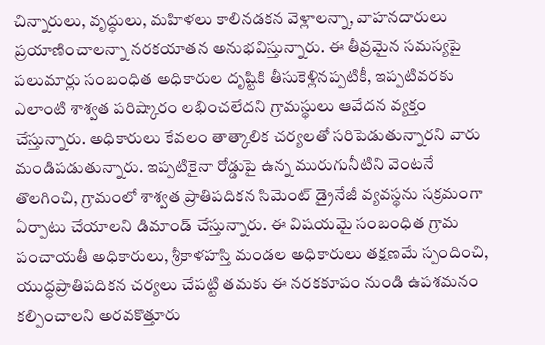చిన్నారులు, వృద్ధులు, మహిళలు కాలినడకన వెళ్లాలన్నా, వాహనదారులు ప్రయాణించాలన్నా నరకయాతన అనుభవిస్తున్నారు. ఈ తీవ్రమైన సమస్యపై పలుమార్లు సంబంధిత అధికారుల దృష్టికి తీసుకెళ్లినప్పటికీ, ఇప్పటివరకు ఎలాంటి శాశ్వత పరిష్కారం లభించలేదని గ్రామస్థులు ఆవేదన వ్యక్తం చేస్తున్నారు. అధికారులు కేవలం తాత్కాలిక చర్యలతో సరిపెడుతున్నారని వారు మండిపడుతున్నారు. ఇప్పటికైనా రోడ్డుపై ఉన్న మురుగునీటిని వెంటనే తొలగించి, గ్రామంలో శాశ్వత ప్రాతిపదికన సిమెంట్ డ్రైనేజీ వ్యవస్థను సక్రమంగా ఏర్పాటు చేయాలని డిమాండ్ చేస్తున్నారు. ఈ విషయమై సంబంధిత గ్రామ పంచాయతీ అధికారులు, శ్రీకాళహస్తి మండల అధికారులు తక్షణమే స్పందించి, యుద్ధప్రాతిపదికన చర్యలు చేపట్టి తమకు ఈ నరకకూపం నుండి ఉపశమనం కల్పించాలని అరవకొత్తూరు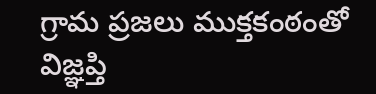గ్రామ ప్రజలు ముక్తకంఠంతో విజ్ఞప్తి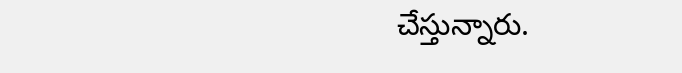చేస్తున్నారు.